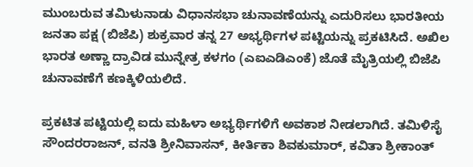ಮುಂಬರುವ ತಮಿಳುನಾಡು ವಿಧಾನಸಭಾ ಚುನಾವಣೆಯನ್ನು ಎದುರಿಸಲು ಭಾರತೀಯ ಜನತಾ ಪಕ್ಷ (ಬಿಜೆಪಿ) ಶುಕ್ರವಾರ ತನ್ನ 27 ಅಭ್ಯರ್ಥಿಗಳ ಪಟ್ಟಿಯನ್ನು ಪ್ರಕಟಿಸಿದೆ. ಅಖಿಲ ಭಾರತ ಅಣ್ಣಾ ದ್ರಾವಿಡ ಮುನ್ನೇತ್ರ ಕಳಗಂ (ಎಐಎಡಿಎಂಕೆ) ಜೊತೆ ಮೈತ್ರಿಯಲ್ಲಿ ಬಿಜೆಪಿ ಚುನಾವಣೆಗೆ ಕಣಕ್ಕಿಳಿಯಲಿದೆ.

ಪ್ರಕಟಿತ ಪಟ್ಟಿಯಲ್ಲಿ ಐದು ಮಹಿಳಾ ಅಭ್ಯರ್ಥಿಗಳಿಗೆ ಅವಕಾಶ ನೀಡಲಾಗಿದೆ. ತಮಿಳಿಸೈ ಸೌಂದರರಾಜನ್, ವನತಿ ಶ್ರೀನಿವಾಸನ್, ಕೀರ್ತಿಕಾ ಶಿವಕುಮಾರ್, ಕವಿತಾ ಶ್ರೀಕಾಂತ್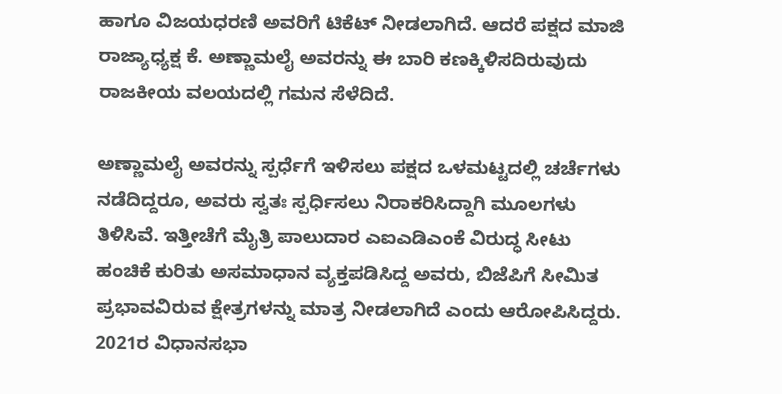ಹಾಗೂ ವಿಜಯಧರಣಿ ಅವರಿಗೆ ಟಿಕೆಟ್ ನೀಡಲಾಗಿದೆ. ಆದರೆ ಪಕ್ಷದ ಮಾಜಿ ರಾಜ್ಯಾಧ್ಯಕ್ಷ ಕೆ. ಅಣ್ಣಾಮಲೈ ಅವರನ್ನು ಈ ಬಾರಿ ಕಣಕ್ಕಿಳಿಸದಿರುವುದು ರಾಜಕೀಯ ವಲಯದಲ್ಲಿ ಗಮನ ಸೆಳೆದಿದೆ.

ಅಣ್ಣಾಮಲೈ ಅವರನ್ನು ಸ್ಪರ್ಧೆಗೆ ಇಳಿಸಲು ಪಕ್ಷದ ಒಳಮಟ್ಟದಲ್ಲಿ ಚರ್ಚೆಗಳು ನಡೆದಿದ್ದರೂ, ಅವರು ಸ್ವತಃ ಸ್ಪರ್ಧಿಸಲು ನಿರಾಕರಿಸಿದ್ದಾಗಿ ಮೂಲಗಳು ತಿಳಿಸಿವೆ. ಇತ್ತೀಚೆಗೆ ಮೈತ್ರಿ ಪಾಲುದಾರ ಎಐಎಡಿಎಂಕೆ ವಿರುದ್ಧ ಸೀಟು ಹಂಚಿಕೆ ಕುರಿತು ಅಸಮಾಧಾನ ವ್ಯಕ್ತಪಡಿಸಿದ್ದ ಅವರು, ಬಿಜೆಪಿಗೆ ಸೀಮಿತ ಪ್ರಭಾವವಿರುವ ಕ್ಷೇತ್ರಗಳನ್ನು ಮಾತ್ರ ನೀಡಲಾಗಿದೆ ಎಂದು ಆರೋಪಿಸಿದ್ದರು. 2021ರ ವಿಧಾನಸಭಾ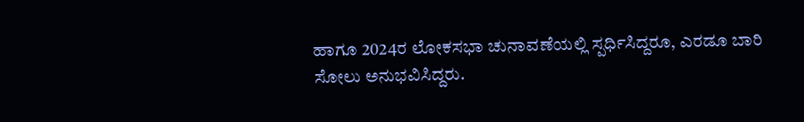ಹಾಗೂ 2024ರ ಲೋಕಸಭಾ ಚುನಾವಣೆಯಲ್ಲಿ ಸ್ಪರ್ಧಿಸಿದ್ದರೂ, ಎರಡೂ ಬಾರಿ ಸೋಲು ಅನುಭವಿಸಿದ್ದರು.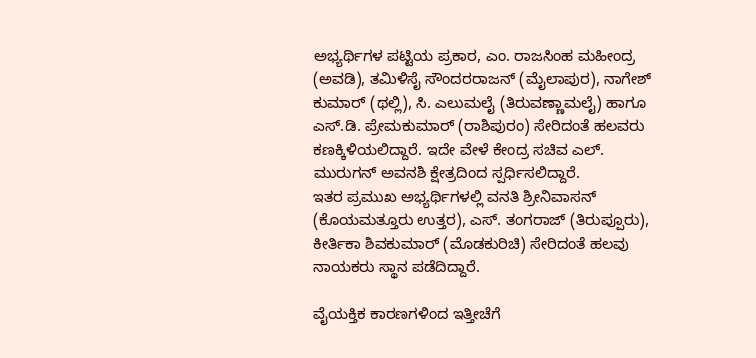ಅಭ್ಯರ್ಥಿಗಳ ಪಟ್ಟಿಯ ಪ್ರಕಾರ, ಎಂ. ರಾಜಸಿಂಹ ಮಹೀಂದ್ರ (ಅವಡಿ), ತಮಿಳಿಸೈ ಸೌಂದರರಾಜನ್ (ಮೈಲಾಪುರ), ನಾಗೇಶ್ ಕುಮಾರ್ (ಥಲ್ಲಿ), ಸಿ. ಎಲುಮಲೈ (ತಿರುವಣ್ಣಾಮಲೈ) ಹಾಗೂ ಎಸ್.ಡಿ. ಪ್ರೇಮಕುಮಾರ್ (ರಾಶಿಪುರಂ) ಸೇರಿದಂತೆ ಹಲವರು ಕಣಕ್ಕಿಳಿಯಲಿದ್ದಾರೆ. ಇದೇ ವೇಳೆ ಕೇಂದ್ರ ಸಚಿವ ಎಲ್. ಮುರುಗನ್ ಅವನಶಿ ಕ್ಷೇತ್ರದಿಂದ ಸ್ಪರ್ಧಿಸಲಿದ್ದಾರೆ.
ಇತರ ಪ್ರಮುಖ ಅಭ್ಯರ್ಥಿಗಳಲ್ಲಿ ವನತಿ ಶ್ರೀನಿವಾಸನ್ (ಕೊಯಮತ್ತೂರು ಉತ್ತರ), ಎಸ್. ತಂಗರಾಜ್ (ತಿರುಪ್ಪೂರು), ಕೀರ್ತಿಕಾ ಶಿವಕುಮಾರ್ (ಮೊಡಕುರಿಚಿ) ಸೇರಿದಂತೆ ಹಲವು ನಾಯಕರು ಸ್ಥಾನ ಪಡೆದಿದ್ದಾರೆ.

ವೈಯಕ್ತಿಕ ಕಾರಣಗಳಿಂದ ಇತ್ತೀಚೆಗೆ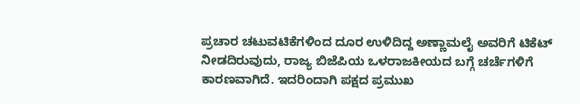ಪ್ರಚಾರ ಚಟುವಟಿಕೆಗಳಿಂದ ದೂರ ಉಳಿದಿದ್ದ ಅಣ್ಣಾಮಲೈ ಅವರಿಗೆ ಟಿಕೆಟ್ ನೀಡದಿರುವುದು, ರಾಜ್ಯ ಬಿಜೆಪಿಯ ಒಳರಾಜಕೀಯದ ಬಗ್ಗೆ ಚರ್ಚೆಗಳಿಗೆ ಕಾರಣವಾಗಿದೆ. ಇದರಿಂದಾಗಿ ಪಕ್ಷದ ಪ್ರಮುಖ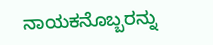ನಾಯಕನೊಬ್ಬರನ್ನು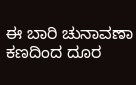ಈ ಬಾರಿ ಚುನಾವಣಾ ಕಣದಿಂದ ದೂರ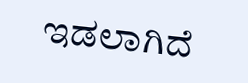ಇಡಲಾಗಿದೆ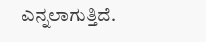ಎನ್ನಲಾಗುತ್ತಿದೆ.